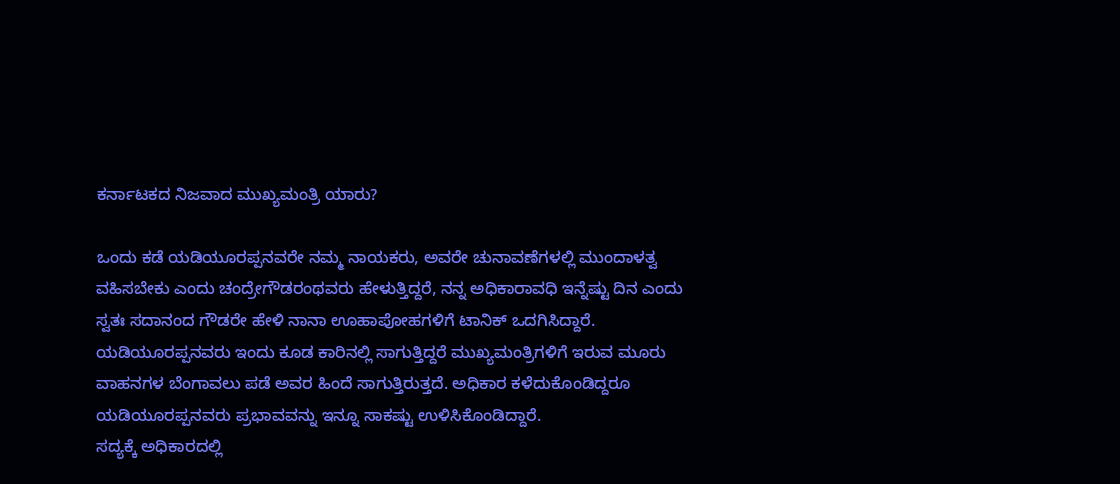ಕರ್ನಾಟಕದ ನಿಜವಾದ ಮುಖ್ಯಮಂತ್ರಿ ಯಾರು?

ಒಂದು ಕಡೆ ಯಡಿಯೂರಪ್ಪನವರೇ ನಮ್ಮ ನಾಯಕರು, ಅವರೇ ಚುನಾವಣೆಗಳಲ್ಲಿ ಮುಂದಾಳತ್ವ ವಹಿಸಬೇಕು ಎಂದು ಚಂದ್ರೇಗೌಡರಂಥವರು ಹೇಳುತ್ತಿದ್ದರೆ, ನನ್ನ ಅಧಿಕಾರಾವಧಿ ಇನ್ನೆಷ್ಟು ದಿನ ಎಂದು ಸ್ವತಃ ಸದಾನಂದ ಗೌಡರೇ ಹೇಳಿ ನಾನಾ ಊಹಾಪೋಹಗಳಿಗೆ ಟಾನಿಕ್ ಒದಗಿಸಿದ್ದಾರೆ.
ಯಡಿಯೂರಪ್ಪನವರು ಇಂದು ಕೂಡ ಕಾರಿನಲ್ಲಿ ಸಾಗುತ್ತಿದ್ದರೆ ಮುಖ್ಯಮಂತ್ರಿಗಳಿಗೆ ಇರುವ ಮೂರು ವಾಹನಗಳ ಬೆಂಗಾವಲು ಪಡೆ ಅವರ ಹಿಂದೆ ಸಾಗುತ್ತಿರುತ್ತದೆ. ಅಧಿಕಾರ ಕಳೆದುಕೊಂಡಿದ್ದರೂ ಯಡಿಯೂರಪ್ಪನವರು ಪ್ರಭಾವವನ್ನು ಇನ್ನೂ ಸಾಕಷ್ಟು ಉಳಿಸಿಕೊಂಡಿದ್ದಾರೆ.
ಸದ್ಯಕ್ಕೆ ಅಧಿಕಾರದಲ್ಲಿ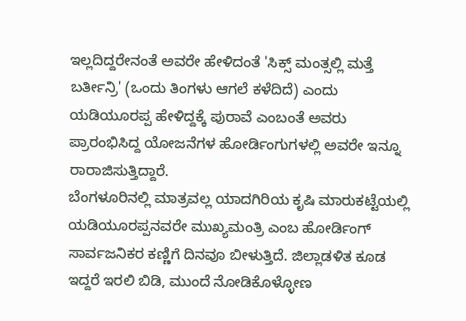ಇಲ್ಲದಿದ್ದರೇನಂತೆ ಅವರೇ ಹೇಳಿದಂತೆ 'ಸಿಕ್ಸ್ ಮಂತ್ಸಲ್ಲಿ ಮತ್ತೆ ಬರ್ತೀನ್ರಿ' (ಒಂದು ತಿಂಗಳು ಆಗಲೆ ಕಳೆದಿದೆ) ಎಂದು ಯಡಿಯೂರಪ್ಪ ಹೇಳಿದ್ದಕ್ಕೆ ಪುರಾವೆ ಎಂಬಂತೆ ಅವರು ಪ್ರಾರಂಭಿಸಿದ್ದ ಯೋಜನೆಗಳ ಹೋರ್ಡಿಂಗುಗಳಲ್ಲಿ ಅವರೇ ಇನ್ನೂ ರಾರಾಜಿಸುತ್ತಿದ್ದಾರೆ.
ಬೆಂಗಳೂರಿನಲ್ಲಿ ಮಾತ್ರವಲ್ಲ ಯಾದಗಿರಿಯ ಕೃಷಿ ಮಾರುಕಟ್ಟೆಯಲ್ಲಿ ಯಡಿಯೂರಪ್ಪನವರೇ ಮುಖ್ಯಮಂತ್ರಿ ಎಂಬ ಹೋರ್ಡಿಂಗ್ ಸಾರ್ವಜನಿಕರ ಕಣ್ಣಿಗೆ ದಿನವೂ ಬೀಳುತ್ತಿದೆ. ಜಿಲ್ಲಾಡಳಿತ ಕೂಡ ಇದ್ದರೆ ಇರಲಿ ಬಿಡಿ, ಮುಂದೆ ನೋಡಿಕೊಳ್ಳೋಣ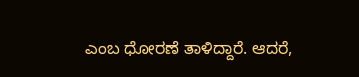ಎಂಬ ಧೋರಣೆ ತಾಳಿದ್ದಾರೆ. ಆದರೆ,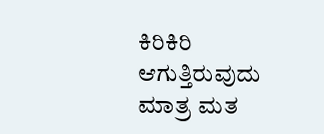ಕಿರಿಕಿರಿ ಆಗುತ್ತಿರುವುದು ಮಾತ್ರ ಮತ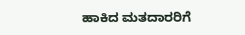ಹಾಕಿದ ಮತದಾರರಿಗೆ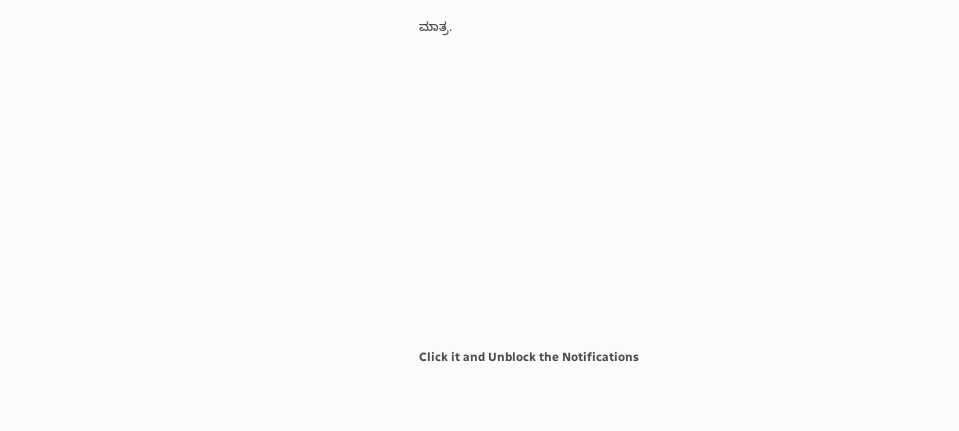ಮಾತ್ರ.












Click it and Unblock the Notifications